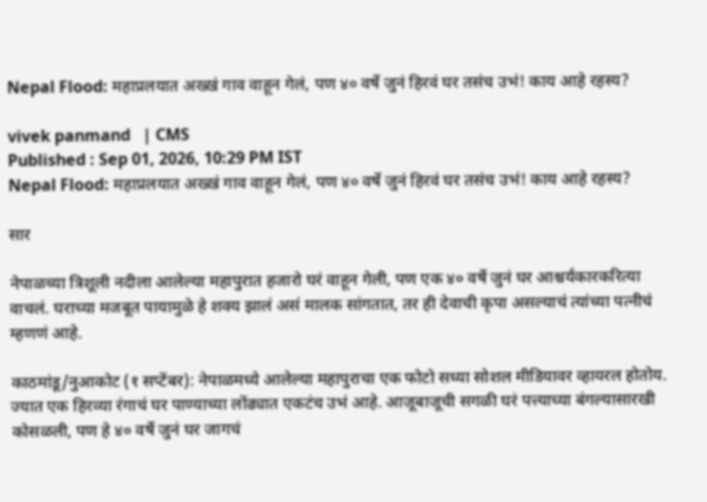Nepal Flood: महाप्रलयात अख्खं गाव वाहून गेलं, पण ४० वर्षे जुनं हिरवं घर तसंच उभं! काय आहे रहस्य?

vivek panmand   | CMS
Published : Sep 01, 2026, 10:29 PM IST
Nepal Flood: महाप्रलयात अख्खं गाव वाहून गेलं, पण ४० वर्षे जुनं हिरवं घर तसंच उभं! काय आहे रहस्य?

सार

नेपाळच्या त्रिशूली नदीला आलेल्या महापुरात हजारो घरं वाहून गेली, पण एक ४० वर्षे जुनं घर आश्चर्यकारकरित्या वाचलं. घराच्या मजबूत पायामुळे हे शक्य झालं असं मालक सांगतात, तर ही देवाची कृपा असल्याचं त्यांच्या पत्नीचं म्हणणं आहे.

काठमांडू/नुआकोट (१ सप्टेंबर): नेपाळमध्ये आलेल्या महापुराचा एक फोटो सध्या सोशल मीडियावर व्हायरल होतोय. ज्यात एक हिरव्या रंगाचं घर पाण्याच्या लोंढ्यात एकटंच उभं आहे. आजूबाजूची सगळी घरं पत्त्याच्या बंगल्यासारखी कोसळली, पण हे ४० वर्षे जुनं घर जागचं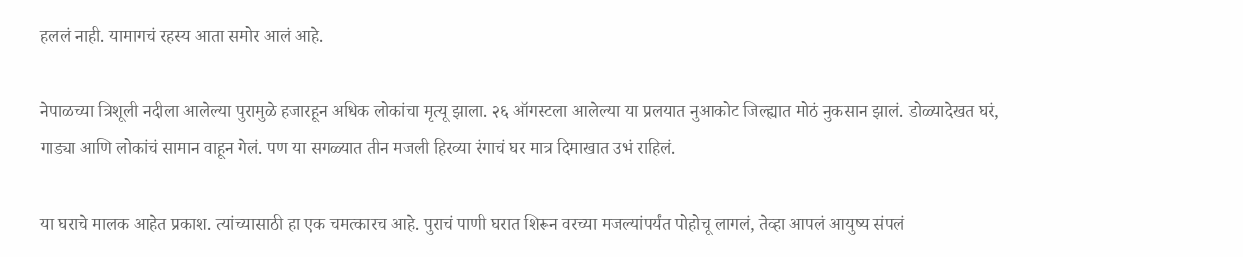हललं नाही. यामागचं रहस्य आता समोर आलं आहे.

नेपाळच्या त्रिशूली नदीला आलेल्या पुरामुळे हजारहून अधिक लोकांचा मृत्यू झाला. २६ ऑगस्टला आलेल्या या प्रलयात नुआकोट जिल्ह्यात मोठं नुकसान झालं. डोळ्यादेखत घरं, गाड्या आणि लोकांचं सामान वाहून गेलं. पण या सगळ्यात तीन मजली हिरव्या रंगाचं घर मात्र दिमाखात उभं राहिलं.

या घराचे मालक आहेत प्रकाश. त्यांच्यासाठी हा एक चमत्कारच आहे. पुराचं पाणी घरात शिरून वरच्या मजल्यांपर्यंत पोहोचू लागलं, तेव्हा आपलं आयुष्य संपलं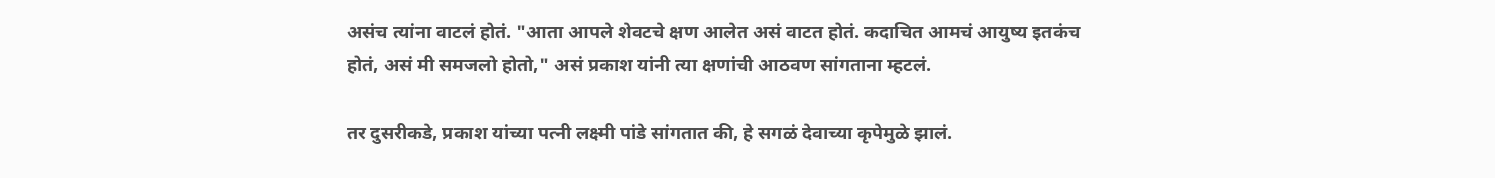असंच त्यांना वाटलं होतं. "आता आपले शेवटचे क्षण आलेत असं वाटत होतं. कदाचित आमचं आयुष्य इतकंच होतं, असं मी समजलो होतो," असं प्रकाश यांनी त्या क्षणांची आठवण सांगताना म्हटलं.

तर दुसरीकडे, प्रकाश यांच्या पत्नी लक्ष्मी पांडे सांगतात की, हे सगळं देवाच्या कृपेमुळे झालं.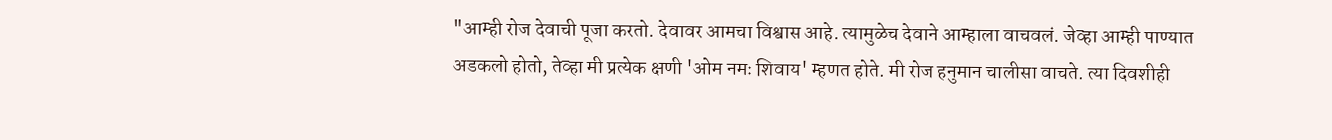"आम्ही रोज देवाची पूजा करतो. देवावर आमचा विश्वास आहे. त्यामुळेच देवाने आम्हाला वाचवलं. जेव्हा आम्ही पाण्यात अडकलो होतो, तेव्हा मी प्रत्येक क्षणी 'ओम नमः शिवाय' म्हणत होते. मी रोज हनुमान चालीसा वाचते. त्या दिवशीही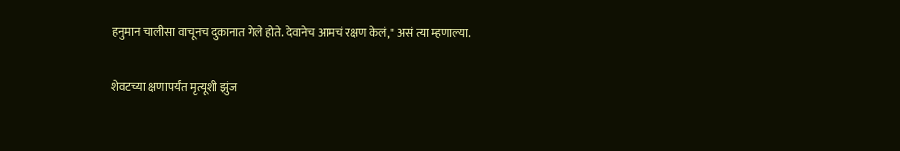हनुमान चालीसा वाचूनच दुकानात गेले होते. देवानेच आमचं रक्षण केलं," असं त्या म्हणाल्या.

शेवटच्या क्षणापर्यंत मृत्यूशी झुंज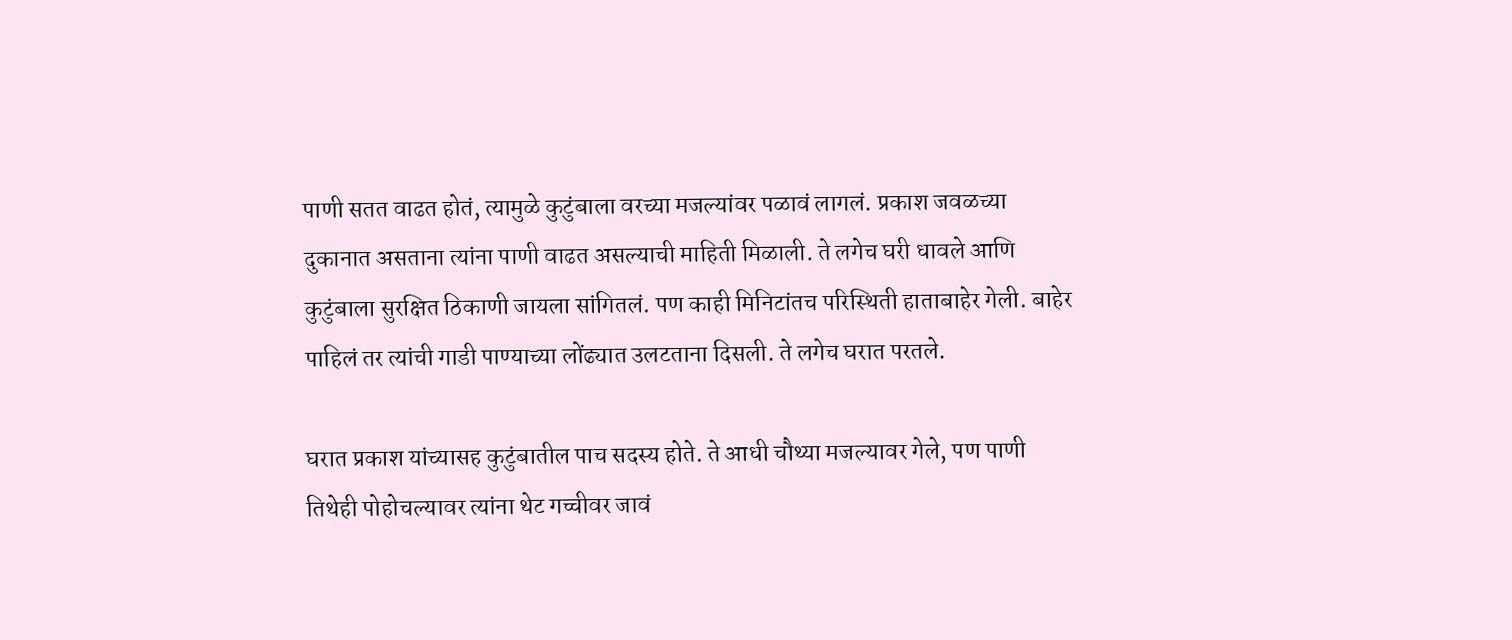पाणी सतत वाढत होतं, त्यामुळे कुटुंबाला वरच्या मजल्यांवर पळावं लागलं. प्रकाश जवळच्या दुकानात असताना त्यांना पाणी वाढत असल्याची माहिती मिळाली. ते लगेच घरी धावले आणि कुटुंबाला सुरक्षित ठिकाणी जायला सांगितलं. पण काही मिनिटांतच परिस्थिती हाताबाहेर गेली. बाहेर पाहिलं तर त्यांची गाडी पाण्याच्या लोंढ्यात उलटताना दिसली. ते लगेच घरात परतले.

घरात प्रकाश यांच्यासह कुटुंबातील पाच सदस्य होते. ते आधी चौथ्या मजल्यावर गेले, पण पाणी तिथेही पोहोचल्यावर त्यांना थेट गच्चीवर जावं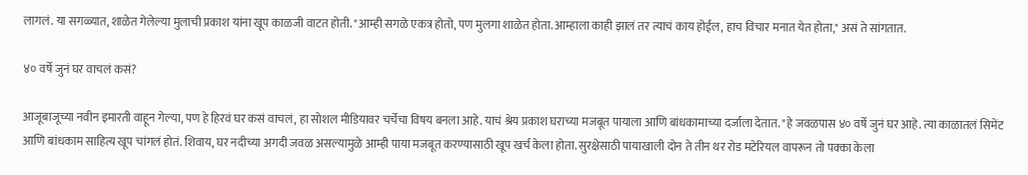लागलं. या सगळ्यात, शाळेत गेलेल्या मुलाची प्रकाश यांना खूप काळजी वाटत होती. "आम्ही सगळे एकत्र होतो, पण मुलगा शाळेत होता. आम्हाला काही झालं तर त्याचं काय होईल, हाच विचार मनात येत होता," असं ते सांगतात.

४० वर्षे जुनं घर वाचलं कसं?

आजूबाजूच्या नवीन इमारती वाहून गेल्या, पण हे हिरवं घर कसं वाचलं, हा सोशल मीडियावर चर्चेचा विषय बनला आहे. याचं श्रेय प्रकाश घराच्या मजबूत पायाला आणि बांधकामाच्या दर्जाला देतात. "हे जवळपास ४० वर्षे जुनं घर आहे. त्या काळातलं सिमेंट आणि बांधकाम साहित्य खूप चांगलं होतं. शिवाय, घर नदीच्या अगदी जवळ असल्यामुळे आम्ही पाया मजबूत करण्यासाठी खूप खर्च केला होता. सुरक्षेसाठी पायाखाली दोन ते तीन थर रोड मटेरियल वापरून तो पक्का केला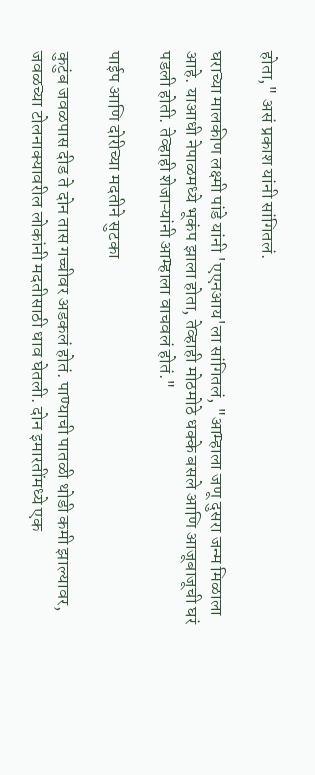होता," असं प्रकाश यांनी सांगितलं.

घराच्या मालकीण लक्ष्मी पांडे यांनी 'एएनआय'ला सांगितलं, "आम्हाला जणू दुसरा जन्म मिळाला आहे. याआधी नेपाळमध्ये भूकंप झाला होता, तेव्हाही मोठमोठे धक्के बसले आणि आजूबाजूची घरं पडली होती. तेव्हाही शेजाऱ्यांनी आम्हाला वाचवलं होतं."

पाईप आणि दोरीच्या मदतीने सुटका

कुटुंब जवळपास दीड ते दोन तास गच्चीवर अडकलं होतं. पाण्याची पातळी थोडी कमी झाल्यावर, जवळच्या टोलनाक्यावरील लोकांनी मदतीसाठी धाव घेतली. दोन इमारतींमध्ये एक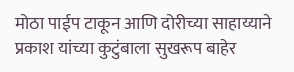मोठा पाईप टाकून आणि दोरीच्या साहाय्याने प्रकाश यांच्या कुटुंबाला सुखरूप बाहेर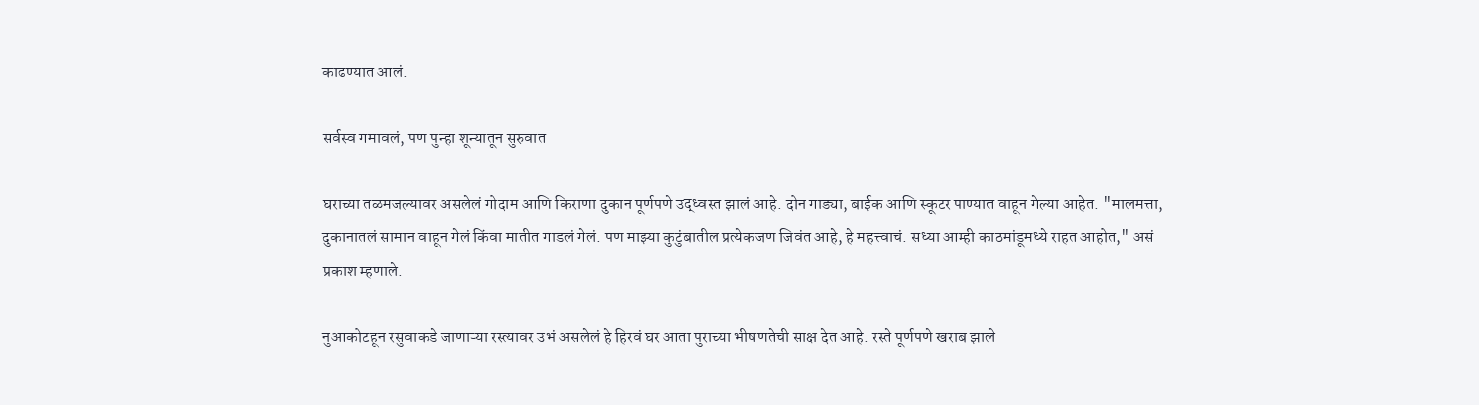काढण्यात आलं.

सर्वस्व गमावलं, पण पुन्हा शून्यातून सुरुवात

घराच्या तळमजल्यावर असलेलं गोदाम आणि किराणा दुकान पूर्णपणे उद्ध्वस्त झालं आहे. दोन गाड्या, बाईक आणि स्कूटर पाण्यात वाहून गेल्या आहेत. "मालमत्ता, दुकानातलं सामान वाहून गेलं किंवा मातीत गाडलं गेलं. पण माझ्या कुटुंबातील प्रत्येकजण जिवंत आहे, हे महत्त्वाचं. सध्या आम्ही काठमांडूमध्ये राहत आहोत," असं प्रकाश म्हणाले.

नुआकोटहून रसुवाकडे जाणाऱ्या रस्त्यावर उभं असलेलं हे हिरवं घर आता पुराच्या भीषणतेची साक्ष देत आहे. रस्ते पूर्णपणे खराब झाले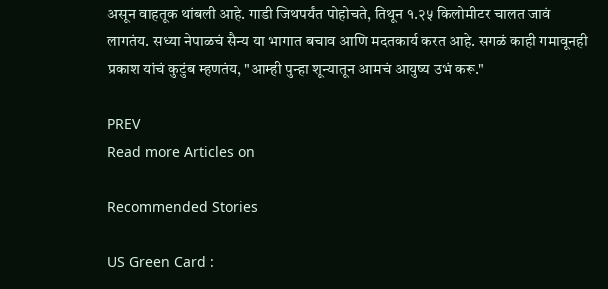असून वाहतूक थांबली आहे. गाडी जिथपर्यंत पोहोचते, तिथून १.२५ किलोमीटर चालत जावं लागतंय. सध्या नेपाळचं सैन्य या भागात बचाव आणि मदतकार्य करत आहे. सगळं काही गमावूनही प्रकाश यांचं कुटुंब म्हणतंय, "आम्ही पुन्हा शून्यातून आमचं आयुष्य उभं करू."

PREV
Read more Articles on

Recommended Stories

US Green Card :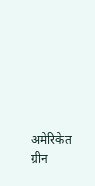अमेरिकेत ग्रीन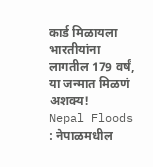कार्ड मिळायला भारतीयांना लागतील 179 वर्षं, या जन्मात मिळणं अशक्य!
Nepal Floods : नेपाळमधील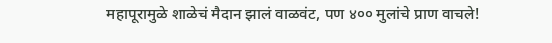महापूरामुळे शाळेचं मैदान झालं वाळवंट, पण ४०० मुलांचे प्राण वाचले!